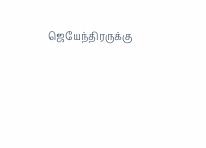ஜெயேந்திரருக்கு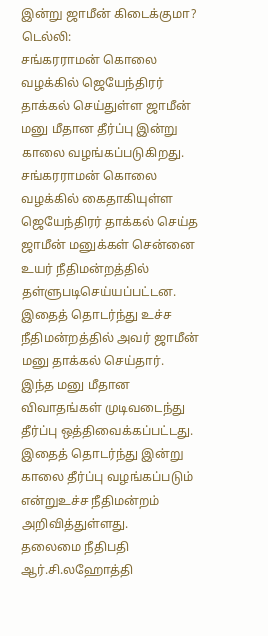இன்று ஜாமீன் கிடைக்குமா?
டெல்லி:
சங்கரராமன் கொலை வழக்கில் ஜெயேந்திரர் தாக்கல் செய்துள்ள ஜாமீன் மனு மீதான தீர்ப்பு இன்று காலை வழங்கப்படுகிறது.
சங்கரராமன் கொலை வழக்கில் கைதாகியுள்ள ஜெயேந்திரர் தாக்கல் செய்த ஜாமீன் மனுக்கள் சென்னை உயர் நீதிமன்றத்தில் தள்ளுபடிசெய்யப்பட்டன. இதைத் தொடர்ந்து உச்ச நீதிமன்றத்தில் அவர் ஜாமீன் மனு தாக்கல் செய்தார்.
இந்த மனு மீதான விவாதங்கள் முடிவடைந்து தீர்ப்பு ஒத்திவைக்கப்பட்டது. இதைத் தொடர்ந்து இன்று காலை தீர்ப்பு வழங்கப்படும் என்றுஉச்ச நீதிமன்றம் அறிவித்துள்ளது.
தலைமை நீதிபதி ஆர்.சி.லஹோத்தி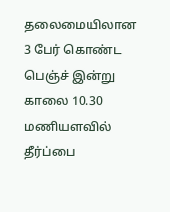தலைமையிலான 3 பேர் கொண்ட பெஞ்ச் இன்று காலை 10.30 மணியளவில் தீர்ப்பை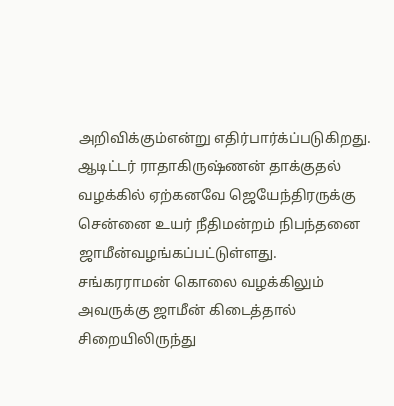அறிவிக்கும்என்று எதிர்பார்க்ப்படுகிறது.
ஆடிட்டர் ராதாகிருஷ்ணன் தாக்குதல் வழக்கில் ஏற்கனவே ஜெயேந்திரருக்கு சென்னை உயர் நீதிமன்றம் நிபந்தனை ஜாமீன்வழங்கப்பட்டுள்ளது. சங்கரராமன் கொலை வழக்கிலும் அவருக்கு ஜாமீன் கிடைத்தால் சிறையிலிருந்து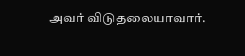அவர் விடுதலையாவார்.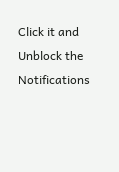Click it and Unblock the Notifications